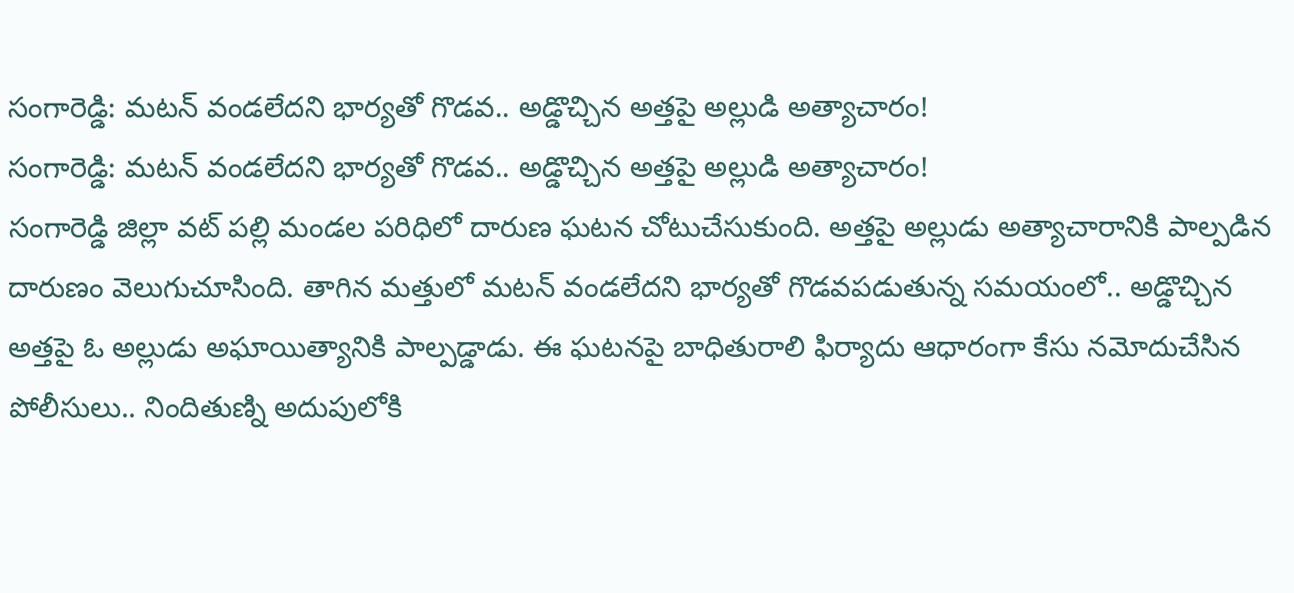సంగారెడ్డి: మటన్ వండలేదని భార్యతో గొడవ.. అడ్డొచ్చిన అత్తపై అల్లుడి అత్యాచారం!
సంగారెడ్డి: మటన్ వండలేదని భార్యతో గొడవ.. అడ్డొచ్చిన అత్తపై అల్లుడి అత్యాచారం!
సంగారెడ్డి జిల్లా వట్ పల్లి మండల పరిధిలో దారుణ ఘటన చోటుచేసుకుంది. అత్తపై అల్లుడు అత్యాచారానికి పాల్పడిన దారుణం వెలుగుచూసింది. తాగిన మత్తులో మటన్ వండలేదని భార్యతో గొడవపడుతున్న సమయంలో.. అడ్డొచ్చిన అత్తపై ఓ అల్లుడు అఘాయిత్యానికి పాల్పడ్డాడు. ఈ ఘటనపై బాధితురాలి ఫిర్యాదు ఆధారంగా కేసు నమోదుచేసిన పోలీసులు.. నిందితుణ్ని అదుపులోకి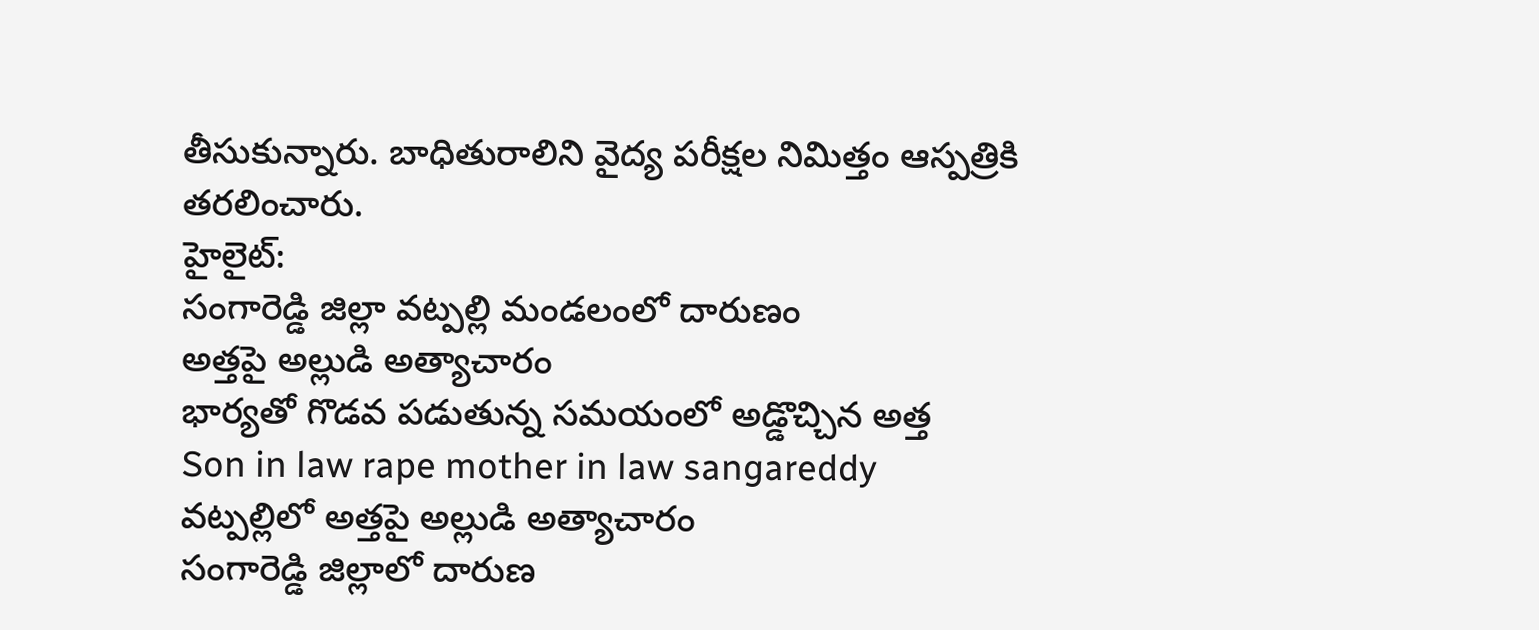తీసుకున్నారు. బాధితురాలిని వైద్య పరీక్షల నిమిత్తం ఆస్పత్రికి తరలించారు.
హైలైట్:
సంగారెడ్డి జిల్లా వట్పల్లి మండలంలో దారుణం
అత్తపై అల్లుడి అత్యాచారం
భార్యతో గొడవ పడుతున్న సమయంలో అడ్డొచ్చిన అత్త
Son in law rape mother in law sangareddy
వట్పల్లిలో అత్తపై అల్లుడి అత్యాచారం
సంగారెడ్డి జిల్లాలో దారుణ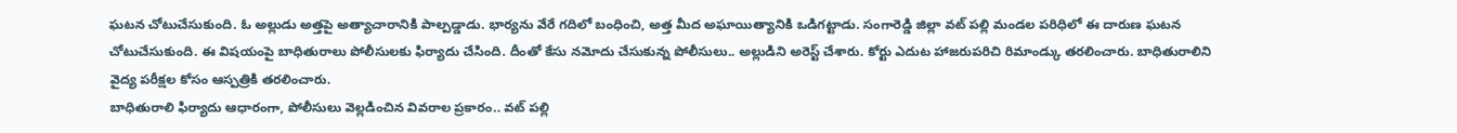ఘటన చోటుచేసుకుంది. ఓ అల్లుడు అత్తపై అత్యాచారానికి పాల్పడ్డాడు. భార్యను వేరే గదిలో బంధించి, అత్త మీద అఘాయిత్యానికి ఒడిగట్టాడు. సంగారెడ్డి జిల్లా వట్ పల్లి మండల పరిధిలో ఈ దారుణ ఘటన చోటుచేసుకుంది. ఈ విషయంపై బాధితురాలు పోలీసులకు ఫిర్యాదు చేసింది. దీంతో కేసు నమోదు చేసుకున్న పోలీసులు.. అల్లుడిని అరెస్ట్ చేశారు. కోర్టు ఎదుట హాజరుపరిచి రిమాండ్కు తరలించారు. బాధితురాలిని వైద్య పరీక్షల కోసం ఆస్పత్రికి తరలించారు.
బాధితురాలి ఫిర్యాదు ఆధారంగా, పోలీసులు వెల్లడించిన వివరాల ప్రకారం.. వట్ పల్లి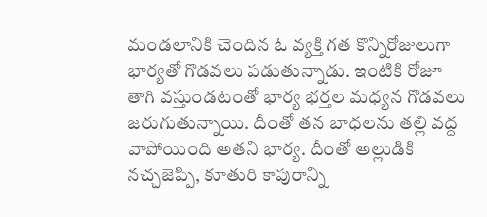మండలానికి చెందిన ఓ వ్యక్తి గత కొన్నిరోజులుగా భార్యతో గొడవలు పడుతున్నాడు. ఇంటికి రోజూ తాగి వస్తుండటంతో భార్య భర్తల మధ్యన గొడవలు జరుగుతున్నాయి. దీంతో తన బాధలను తల్లి వద్ద వాపోయింది అతని భార్య. దీంతో అల్లుడికి నచ్చజెప్పి, కూతురి కాపురాన్ని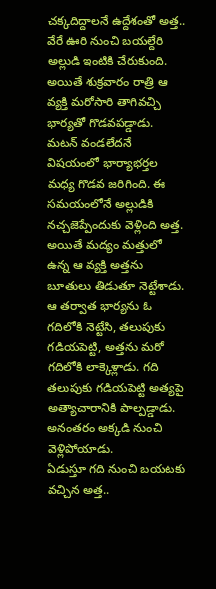చక్కదిద్దాలనే ఉద్దేశంతో అత్త.. వేరే ఊరి నుంచి బయల్దేరి అల్లుడి ఇంటికి చేరుకుంది. అయితే శుక్రవారం రాత్రి ఆ వ్యక్తి మరోసారి తాగివచ్చి భార్యతో గొడవపడ్డాడు.
మటన్ వండలేదనే విషయంలో భార్యాభర్తల మధ్య గొడవ జరిగింది. ఈ సమయంలోనే అల్లుడికి నచ్చజెప్పేందుకు వెళ్లింది అత్త. అయితే మద్యం మత్తులో ఉన్న ఆ వ్యక్తి అత్తను బూతులు తిడుతూ నెట్టేశాడు. ఆ తర్వాత భార్యను ఓ గదిలోకి నెట్టేసి, తలుపుకు గడియపెట్టి, అత్తను మరో గదిలోకి లాక్కెళ్లాడు. గది తలుపుకు గడియపెట్టి అత్యపై అత్యాచారానికి పాల్పడ్డాడు. అనంతరం అక్కడి నుంచి వెళ్లిపోయాడు.
ఏడుస్తూ గది నుంచి బయటకు వచ్చిన అత్త..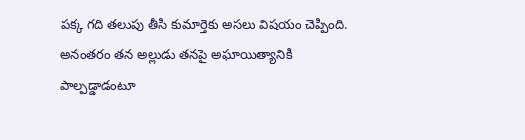పక్క గది తలుపు తీసి కుమార్తెకు అసలు విషయం చెప్పింది. అనంతరం తన అల్లుడు తనపై అఘాయిత్యానికి పాల్పడ్డాడంటూ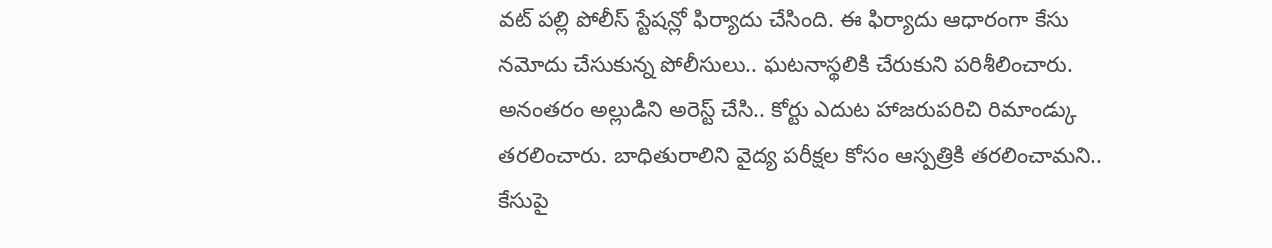వట్ పల్లి పోలీస్ స్టేషన్లో ఫిర్యాదు చేసింది. ఈ ఫిర్యాదు ఆధారంగా కేసు నమోదు చేసుకున్న పోలీసులు.. ఘటనాస్థలికి చేరుకుని పరిశీలించారు. అనంతరం అల్లుడిని అరెస్ట్ చేసి.. కోర్టు ఎదుట హాజరుపరిచి రిమాండ్కు తరలించారు. బాధితురాలిని వైద్య పరీక్షల కోసం ఆస్పత్రికి తరలించామని.. కేసుపై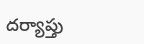దర్యాప్తు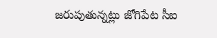జరుపుతున్నట్లు జోగిపేట సీఐ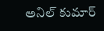అనిల్ కుమార్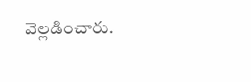వెల్లడించారు.